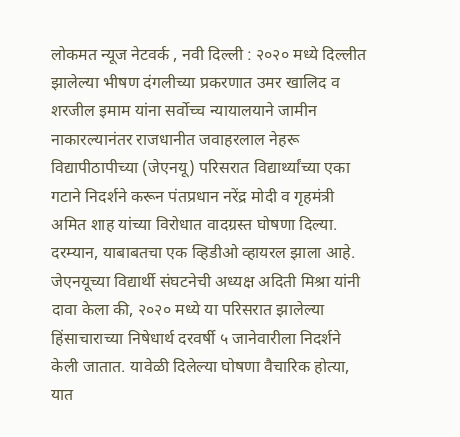लोकमत न्यूज नेटवर्क , नवी दिल्ली : २०२० मध्ये दिल्लीत झालेल्या भीषण दंगलीच्या प्रकरणात उमर खालिद व शरजील इमाम यांना सर्वोच्च न्यायालयाने जामीन नाकारल्यानंतर राजधानीत जवाहरलाल नेहरू विद्यापीठापीच्या (जेएनयू) परिसरात विद्यार्थ्यांच्या एका गटाने निदर्शने करून पंतप्रधान नरेंद्र मोदी व गृहमंत्री अमित शाह यांच्या विरोधात वादग्रस्त घोषणा दिल्या.
दरम्यान, याबाबतचा एक व्हिडीओ व्हायरल झाला आहे. जेएनयूच्या विद्यार्थी संघटनेची अध्यक्ष अदिती मिश्रा यांनी दावा केला की, २०२० मध्ये या परिसरात झालेल्या हिंसाचाराच्या निषेधार्थ दरवर्षी ५ जानेवारीला निदर्शने केली जातात. यावेळी दिलेल्या घोषणा वैचारिक होत्या, यात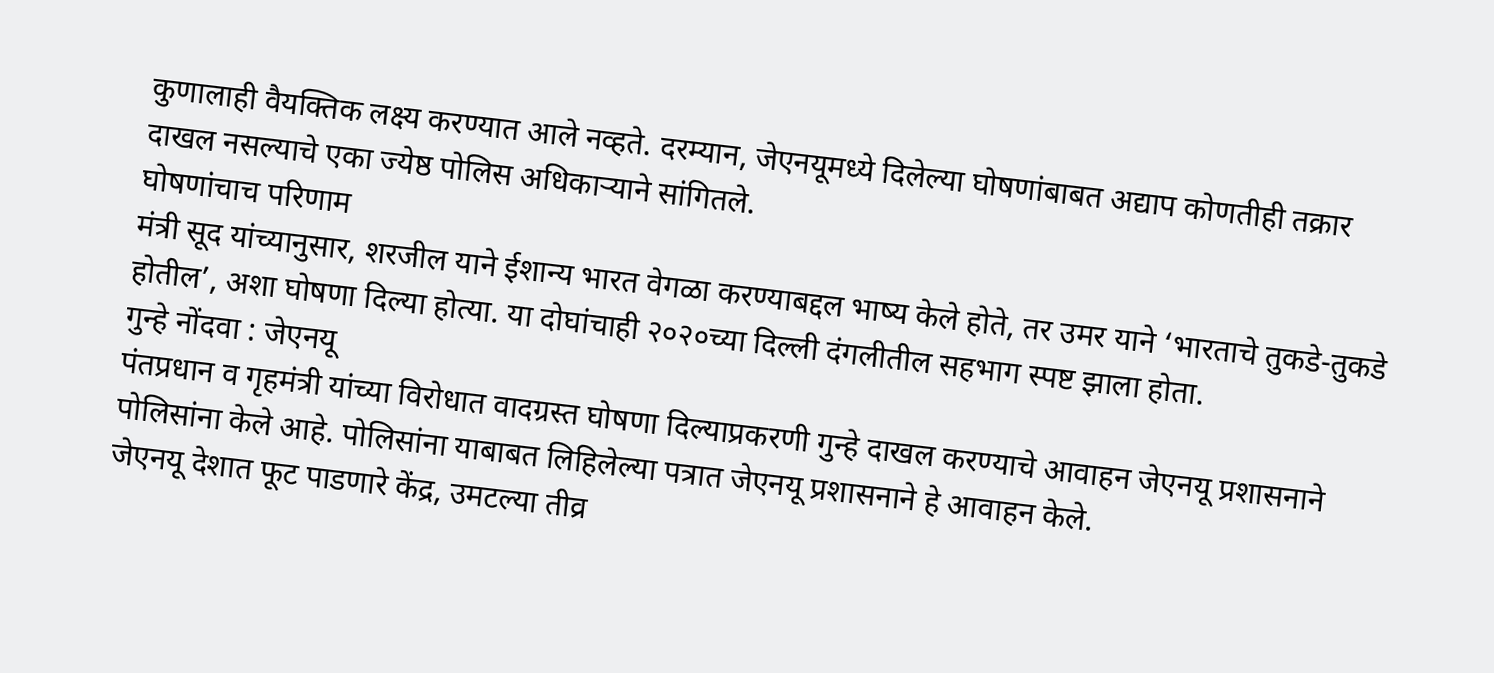कुणालाही वैयक्तिक लक्ष्य करण्यात आले नव्हते. दरम्यान, जेएनयूमध्ये दिलेल्या घोषणांबाबत अद्याप कोणतीही तक्रार दाखल नसल्याचे एका ज्येष्ठ पोलिस अधिकाऱ्याने सांगितले.
घोषणांचाच परिणाम
मंत्री सूद यांच्यानुसार, शरजील याने ईशान्य भारत वेगळा करण्याबद्दल भाष्य केले होते, तर उमर याने ‘भारताचे तुकडे-तुकडे होतील’, अशा घोषणा दिल्या होत्या. या दोघांचाही २०२०च्या दिल्ली दंगलीतील सहभाग स्पष्ट झाला होता.
गुन्हे नोंदवा : जेएनयू
पंतप्रधान व गृहमंत्री यांच्या विरोधात वादग्रस्त घोषणा दिल्याप्रकरणी गुन्हे दाखल करण्याचे आवाहन जेएनयू प्रशासनाने पोलिसांना केले आहे. पोलिसांना याबाबत लिहिलेल्या पत्रात जेएनयू प्रशासनाने हे आवाहन केले.
जेएनयू देशात फूट पाडणारे केंद्र, उमटल्या तीव्र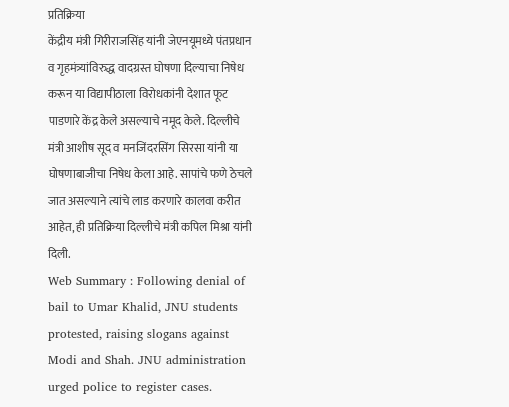प्रतिक्रिया
केंद्रीय मंत्री गिरीराजसिंह यांनी जेएनयूमध्ये पंतप्रधान व गृहमंत्र्यांविरुद्ध वादग्रस्त घोषणा दिल्याचा निषेध करून या विद्यापीठाला विरोधकांनी देशात फूट पाडणारे केंद्र केले असल्याचे नमूद केले. दिल्लीचे मंत्री आशीष सूद व मनजिंदरसिंग सिरसा यांनी या घोषणाबाजीचा निषेध केला आहे. सापांचे फणे ठेचले जात असल्याने त्यांचे लाड करणारे कालवा करीत आहेत, ही प्रतिक्रिया दिल्लीचे मंत्री कपिल मिश्रा यांनी दिली.
Web Summary : Following denial of bail to Umar Khalid, JNU students protested, raising slogans against Modi and Shah. JNU administration urged police to register cases.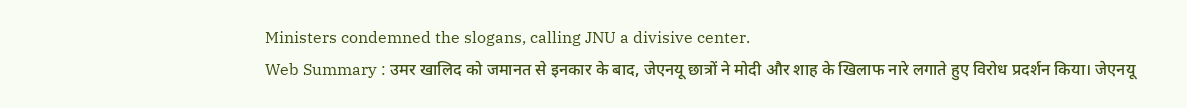Ministers condemned the slogans, calling JNU a divisive center.
Web Summary : उमर खालिद को जमानत से इनकार के बाद, जेएनयू छात्रों ने मोदी और शाह के खिलाफ नारे लगाते हुए विरोध प्रदर्शन किया। जेएनयू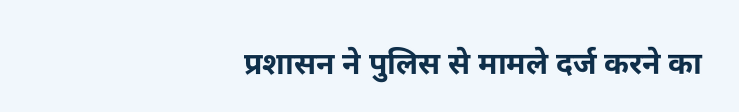प्रशासन ने पुलिस से मामले दर्ज करने का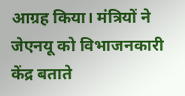आग्रह किया। मंत्रियों ने जेएनयू को विभाजनकारी केंद्र बताते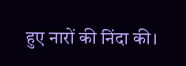हुए नारों की निंदा की।